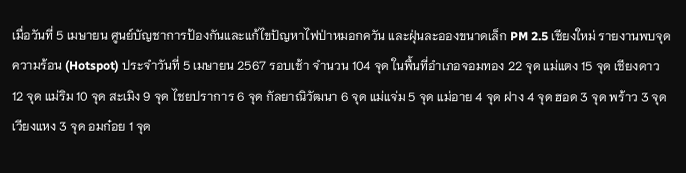เมื่อวันที่ 5 เมษายน ศูนย์บัญชาการป้องกันและแก้ไขปัญหาไฟป่าหมอกควัน และฝุ่นละอองขนาดเล็ก PM 2.5 เชียงใหม่ รายงานพบจุดความร้อน (Hotspot) ประจำวันที่ 5 เมษายน 2567 รอบเช้า จำนวน 104 จุด ในพื้นที่อำเภอจอมทอง 22 จุด แม่แตง 15 จุด เชียงดาว 12 จุด แม่ริม 10 จุด สะเมิง 9 จุด ไชยปราการ 6 จุด กัลยาณิวัฒนา 6 จุด แม่แจ่ม 5 จุด แม่อาย 4 จุด ฝาง 4 จุด ฮอด 3 จุด พร้าว 3 จุด เวียงแหง 3 จุด อมก๋อย 1 จุด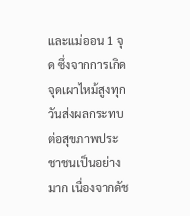และแม่ออน 1 จุด ซึ่งจากการเกิดจุดเผาไหม้สูงทุกวันส่งผลกระทบต่อสุขภาพประชาชนเป็นอย่างมาก เนื่องจากดัช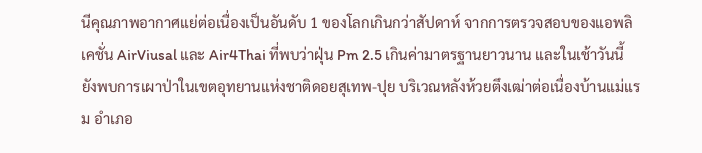นีคุณภาพอากาศแย่ต่อเนื่องเป็นอันดับ 1 ของโลกเกินกว่าสัปดาห์ จากการตรวจสอบของแอพลิเคชั่น AirViusal และ Air4Thai ที่พบว่าฝุ่น Pm 2.5 เกินค่ามาตรฐานยาวนาน และในเช้าวันนี้ยังพบการเผาป่าในเขตอุทยานแห่งชาติดอยสุเทพ-ปุย บริเวณหลังห้วยตึงเฒ่าต่อเนื่องบ้านแม่แรม อำเภอ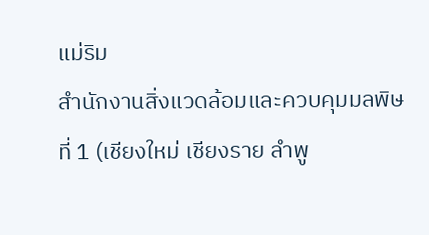แม่ริม
สำนักงานสิ่งแวดล้อมและควบคุมมลพิษที่ 1 (เชียงใหม่ เชียงราย ลำพู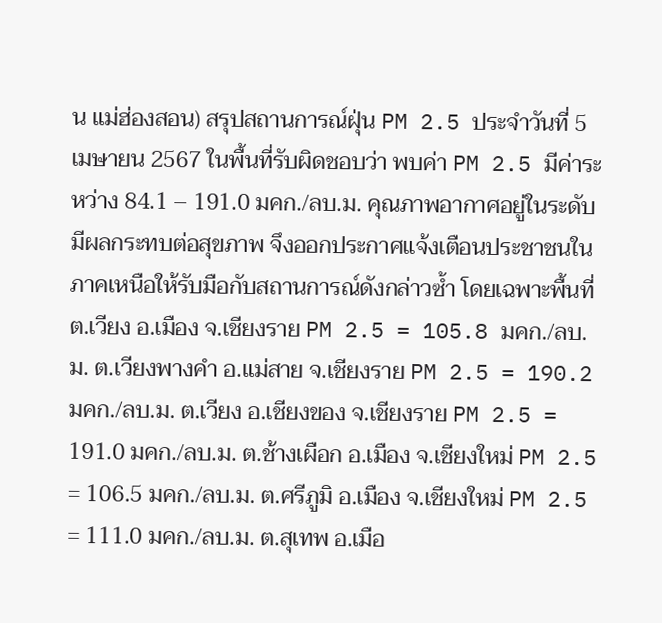น แม่ฮ่องสอน) สรุปสถานการณ์ฝุ่น PM 2.5 ประจำวันที่ 5 เมษายน 2567 ในพื้นที่รับผิดชอบว่า พบค่า PM 2.5 มีค่าระหว่าง 84.1 – 191.0 มคก./ลบ.ม. คุณภาพอากาศอยู่ในระดับมีผลกระทบต่อสุขภาพ จึงออกประกาศแจ้งเตือนประชาชนในภาคเหนือให้รับมือกับสถานการณ์ดังกล่าวซ้ำ โดยเฉพาะพื้นที่ ต.เวียง อ.เมือง จ.เชียงราย PM 2.5 = 105.8 มคก./ลบ.ม. ต.เวียงพางคำ อ.แม่สาย จ.เชียงราย PM 2.5 = 190.2 มคก./ลบ.ม. ต.เวียง อ.เชียงของ จ.เชียงราย PM 2.5 = 191.0 มคก./ลบ.ม. ต.ช้างเผือก อ.เมือง จ.เชียงใหม่ PM 2.5 = 106.5 มคก./ลบ.ม. ต.ศรีภูมิ อ.เมือง จ.เชียงใหม่ PM 2.5 = 111.0 มคก./ลบ.ม. ต.สุเทพ อ.เมือ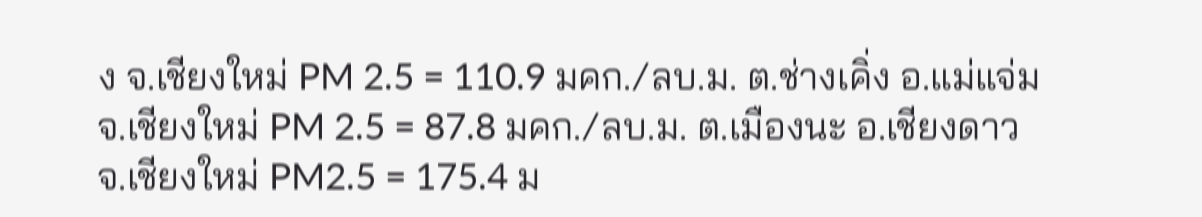ง จ.เชียงใหม่ PM 2.5 = 110.9 มคก./ลบ.ม. ต.ช่างเคิ่ง อ.แม่แจ่ม จ.เชียงใหม่ PM 2.5 = 87.8 มคก./ลบ.ม. ต.เมืองนะ อ.เชียงดาว จ.เชียงใหม่ PM2.5 = 175.4 ม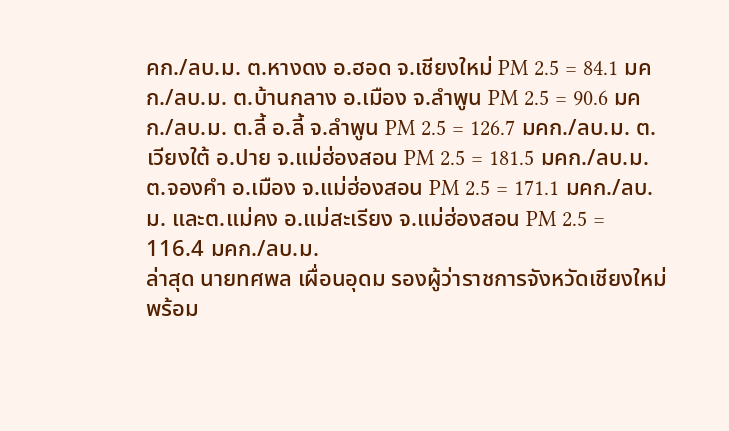คก./ลบ.ม. ต.หางดง อ.ฮอด จ.เชียงใหม่ PM 2.5 = 84.1 มคก./ลบ.ม. ต.บ้านกลาง อ.เมือง จ.ลำพูน PM 2.5 = 90.6 มคก./ลบ.ม. ต.ลี้ อ.ลี้ จ.ลำพูน PM 2.5 = 126.7 มคก./ลบ.ม. ต.เวียงใต้ อ.ปาย จ.แม่ฮ่องสอน PM 2.5 = 181.5 มคก./ลบ.ม. ต.จองคำ อ.เมือง จ.แม่ฮ่องสอน PM 2.5 = 171.1 มคก./ลบ.ม. และต.แม่คง อ.แม่สะเรียง จ.แม่ฮ่องสอน PM 2.5 = 116.4 มคก./ลบ.ม.
ล่าสุด นายทศพล เผื่อนอุดม รองผู้ว่าราชการจังหวัดเชียงใหม่ พร้อม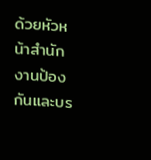ด้วยหัวหน้าสำนักงานป้องกันและบร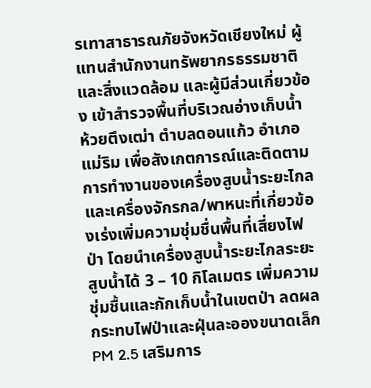รเทาสาธารณภัยจังหวัดเชียงใหม่ ผู้แทนสำนักงานทรัพยากรธรรมชาติและสิ่งแวดล้อม และผู้มีส่วนเกี่ยวข้อง เข้าสำรวจพื้นที่บริเวณอ่างเก็บน้ำห้วยตึงเฒ่า ตำบลดอนแก้ว อำเภอแม่ริม เพื่อสังเกตการณ์และติดตามการทำงานของเครื่องสูบน้ำระยะไกลและเครื่องจักรกล/พาหนะที่เกี่ยวข้องเร่งเพิ่มความชุ่มชื่นพื้นที่เสี่ยงไฟป่า โดยนำเครื่องสูบน้ำระยะไกลระยะสูบน้ำได้ 3 – 10 กิโลเมตร เพิ่มความชุ่มชื้นและกักเก็บน้ำในเขตป่า ลดผลกระทบไฟป่าและฝุ่นละอองขนาดเล็ก PM 2.5 เสริมการ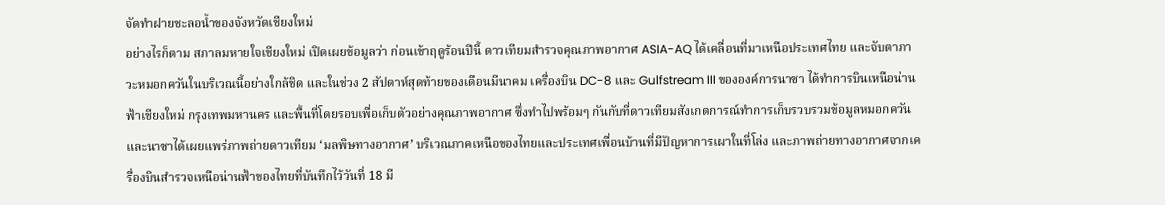จัดทำฝายชะลอน้ำของจังหวัดเชียงใหม่
อย่างไรก็ตาม สภาลมหายใจเชียงใหม่ เปิดเผยข้อมูลว่า ก่อนเข้าฤดูร้อนปีนี้ ดาวเทียมสำรวจคุณภาพอากาศ ASIA-AQ ได้เคลื่อนที่มาเหนือประเทศไทย และจับตาภาวะหมอกควันในบริเวณนี้อย่างใกล้ชิด และในช่วง 2 สัปดาห์สุดท้ายของเดือนมีนาคม เครื่องบิน DC-8 และ Gulfstream III ขององค์การนาซา ได้ทำการบินเหนือน่านฟ้าเชียงใหม่ กรุงเทพมหานคร และพื้นที่โดยรอบเพื่อเก็บตัวอย่างคุณภาพอากาศ ซึ่งทำไปพร้อมๆ กันกับที่ดาวเทียมสังเกตการณ์ทำการเก็บรวบรวมข้อมูลหมอกควัน และนาซาได้เผยแพร่ภาพถ่ายดาวเทียม ‘มลพิษทางอากาศ’ บริเวณภาคเหนือของไทยและประเทศเพื่อนบ้านที่มีปัญหาการเผาในที่โล่ง และภาพถ่ายทางอากาศจากเครื่องบินสำรวจเหนือน่านฟ้าของไทยที่บันทึกไว้วันที่ 18 มี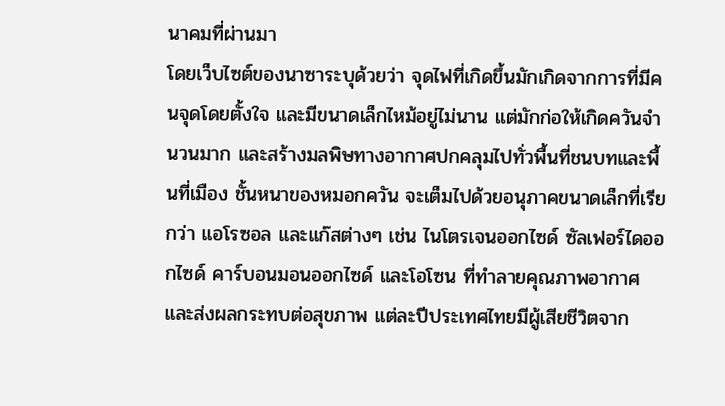นาคมที่ผ่านมา
โดยเว็บไซต์ของนาซาระบุด้วยว่า จุดไฟที่เกิดขึ้นมักเกิดจากการที่มีคนจุดโดยตั้งใจ และมีขนาดเล็กไหม้อยู่ไม่นาน แต่มักก่อให้เกิดควันจำนวนมาก และสร้างมลพิษทางอากาศปกคลุมไปทั่วพื้นที่ชนบทและพื้นที่เมือง ชั้นหนาของหมอกควัน จะเต็มไปด้วยอนุภาคขนาดเล็กที่เรียกว่า แอโรซอล และแก๊สต่างๆ เช่น ไนโตรเจนออกไซด์ ซัลเฟอร์ไดออกไซด์ คาร์บอนมอนออกไซด์ และโอโซน ที่ทำลายคุณภาพอากาศและส่งผลกระทบต่อสุขภาพ แต่ละปีประเทศไทยมีผู้เสียชีวิตจาก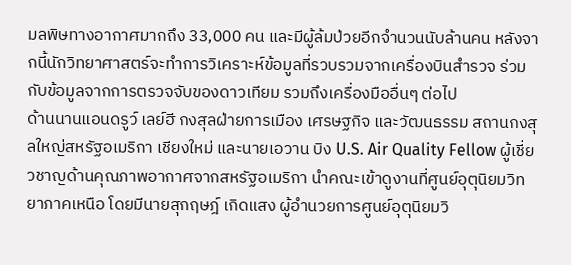มลพิษทางอากาศมากถึง 33,000 คน และมีผู้ล้มป่วยอีกจำนวนนับล้านคน หลังจากนี้นักวิทยาศาสตร์จะทำการวิเคราะห์ข้อมูลที่รวบรวมจากเครื่องบินสำรวจ ร่วมกับข้อมูลจากการตรวจจับของดาวเทียม รวมถึงเครื่องมืออื่นๆ ต่อไป
ด้านนานแอนดรูว์ เลย์ฮี กงสุลฝ่ายการเมือง เศรษฐกิจ และวัฒนธรรม สถานกงสุลใหญ่สหรัฐอเมริกา เชียงใหม่ และนายเอวาน บิง U.S. Air Quality Fellow ผู้เชี่ยวชาญด้านคุณภาพอากาศจากสหรัฐอเมริกา นำคณะเข้าดูงานที่ศูนย์อุตุนิยมวิทยาภาคเหนือ โดยมีนายสุกฤษฎ์ เกิดแสง ผู้อำนวยการศูนย์อุตุนิยมวิ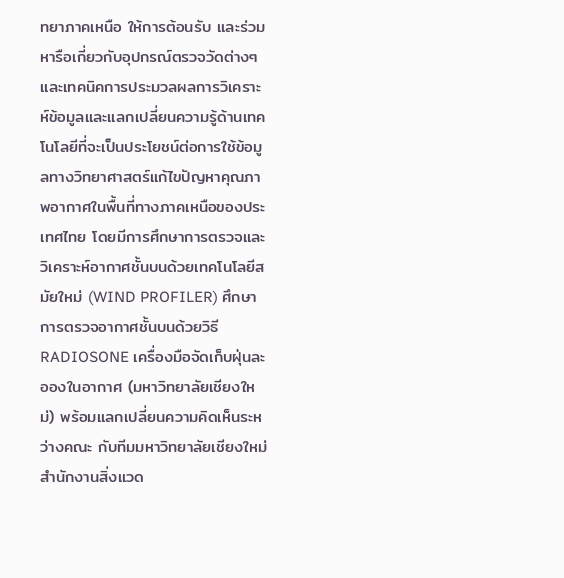ทยาภาคเหนือ ให้การต้อนรับ และร่วมหารือเกี่ยวกับอุปกรณ์ตรวจวัดต่างๆ และเทคนิคการประมวลผลการวิเคราะห์ข้อมูลและแลกเปลี่ยนความรู้ด้านเทคโนโลยีที่จะเป็นประโยชน์ต่อการใช้ข้อมูลทางวิทยาศาสตร์แก้ไขปัญหาคุณภาพอากาศในพื้นที่ทางภาคเหนือของประเทศไทย โดยมีการศึกษาการตรวจและวิเคราะห์อากาศชั้นบนด้วยเทคโนโลยีสมัยใหม่ (WIND PROFILER) ศึกษาการตรวจอากาศชั้นบนด้วยวิธี RADIOSONE เครื่องมือจัดเก็บฝุ่นละอองในอากาศ (มหาวิทยาลัยเชียงใหม่) พร้อมแลกเปลี่ยนความคิดเห็นระหว่างคณะ กับทีมมหาวิทยาลัยเชียงใหม่ สำนักงานสิ่งแวด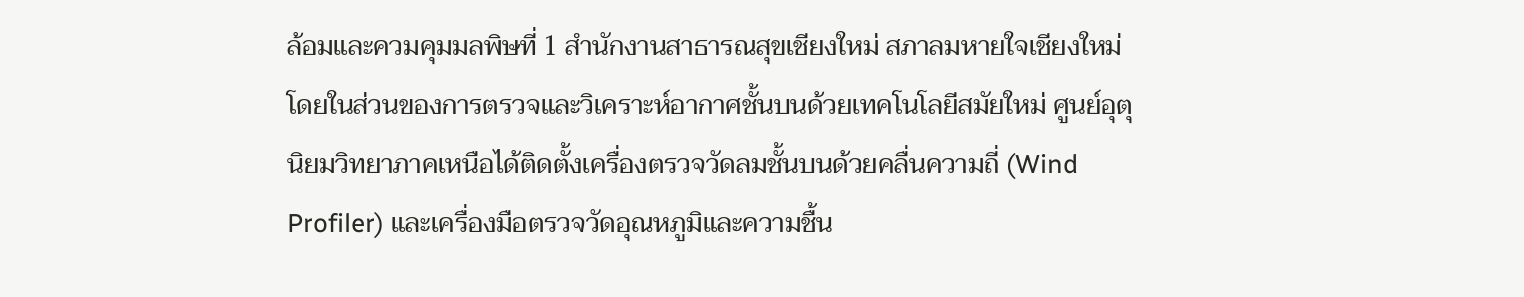ล้อมและควมคุมมลพิษที่ 1 สำนักงานสาธารณสุขเชียงใหม่ สภาลมหายใจเชียงใหม่
โดยในส่วนของการตรวจและวิเคราะห์อากาศชั้นบนด้วยเทคโนโลยีสมัยใหม่ ศูนย์อุตุนิยมวิทยาภาคเหนือได้ติดตั้งเครื่องตรวจวัดลมชั้นบนด้วยคลื่นความถี่ (Wind Profiler) และเครื่องมือตรวจวัดอุณหภูมิและความชื้น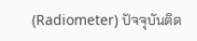(Radiometer) ปัจจุบันติด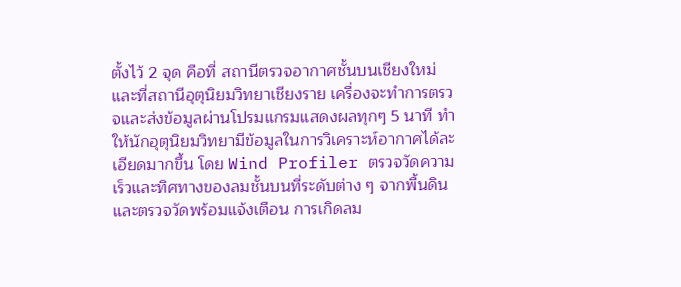ตั้งไว้ 2 จุด คือที่ สถานีตรวจอากาศชั้นบนเชียงใหม่และที่สถานีอุตุนิยมวิทยาเชียงราย เครื่องจะทำการตรวจและส่งข้อมูลผ่านโปรมแกรมแสดงผลทุกๆ 5 นาที ทำให้นักอุตุนิยมวิทยามีข้อมูลในการวิเคราะห์อากาศได้ละเอียดมากขึ้น โดย Wind Profiler ตรวจวัดความเร็วและทิศทางของลมชั้นบนที่ระดับต่าง ๆ จากพื้นดิน และตรวจวัดพร้อมแจ้งเตือน การเกิดลม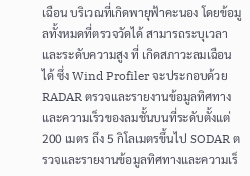เฉือน บริเวณที่เกิดพายุฟ้าคะนอง โดยข้อมูลทั้งหมดที่ตรวจวัดได้ สามารถระบุเวลา และระดับความสูง ที่ เกิดสภาวะลมเฉือนได้ ซึ่ง Wind Profiler จะประกอบด้วย RADAR ตรวจและรายงานข้อมูลทิศทางและความเร็วของลมชั้นบนที่ระดับตั้งแต่ 200 เมตร ถึง 5 กิโลเมตรขึ้นไป SODAR ตรวจและรายงานข้อมูลทิศทางและความเร็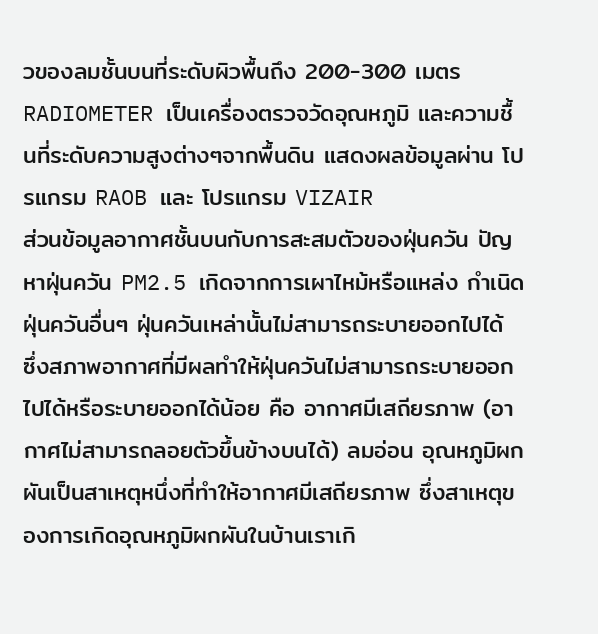วของลมชั้นบนที่ระดับผิวพื้นถึง 200-300 เมตร RADIOMETER เป็นเครื่องตรวจวัดอุณหภูมิ และความชื้นที่ระดับความสูงต่างๆจากพื้นดิน แสดงผลข้อมูลผ่าน โปรแกรม RAOB และ โปรแกรม VIZAIR
ส่วนข้อมูลอากาศชั้นบนกับการสะสมตัวของฝุ่นควัน ปัญหาฝุ่นควัน PM2.5 เกิดจากการเผาไหม้หรือแหล่ง กำเนิดฝุ่นควันอื่นๆ ฝุ่นควันเหล่านั้นไม่สามารถระบายออกไปได้ ซึ่งสภาพอากาศที่มีผลทำให้ฝุ่นควันไม่สามารถระบายออกไปได้หรือระบายออกได้น้อย คือ อากาศมีเสถียรภาพ (อากาศไม่สามารถลอยตัวขึ้นข้างบนได้) ลมอ่อน อุณหภูมิผกผันเป็นสาเหตุหนึ่งที่ทำให้อากาศมีเสถียรภาพ ซึ่งสาเหตุของการเกิดอุณหภูมิผกผันในบ้านเราเกิ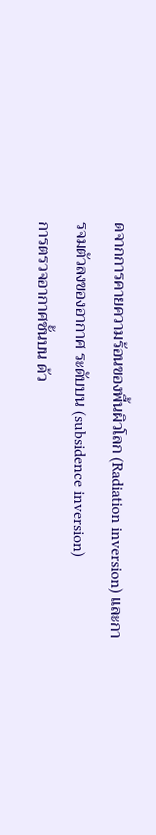ดจากการคายความร้อนของพื้นผิวโลก (Radiation inversion) และการจมตัวลงของอากาศ ระดับบน (subsidence inversion)
การตรวจอากาศชั้นบน ด้ว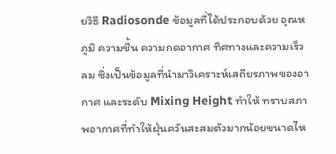ยวิธี Radiosonde ข้อมูลที่ได้ประกอบด้วย อุณหภูมิ ความชื้น ความกดอากาศ ทิศทางและความเร็วลม ซึ่งเป็นข้อมูลที่นำมาวิเคราะห์เสถียรภาพของอากาศ และระดับ Mixing Height ทำให้ ทราบสภาพอากาศที่ทำให้ฝุ่นควันสะสมตัวมากน้อยขนาดไห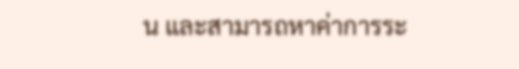น และสามารถหาค่าการระ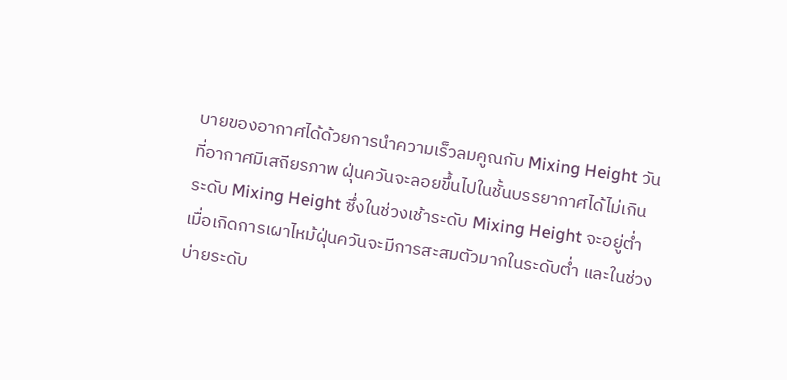บายของอากาศได้ด้วยการนำความเร็วลมคูณกับ Mixing Height วันที่อากาศมีเสถียรภาพ ฝุ่นควันจะลอยขึ้นไปในชั้นบรรยากาศได้ไม่เกินระดับ Mixing Height ซึ่งในช่วงเช้าระดับ Mixing Height จะอยู่ต่ำ เมื่อเกิดการเผาไหม้ฝุ่นควันจะมีการสะสมตัวมากในระดับต่ำ และในช่วงบ่ายระดับ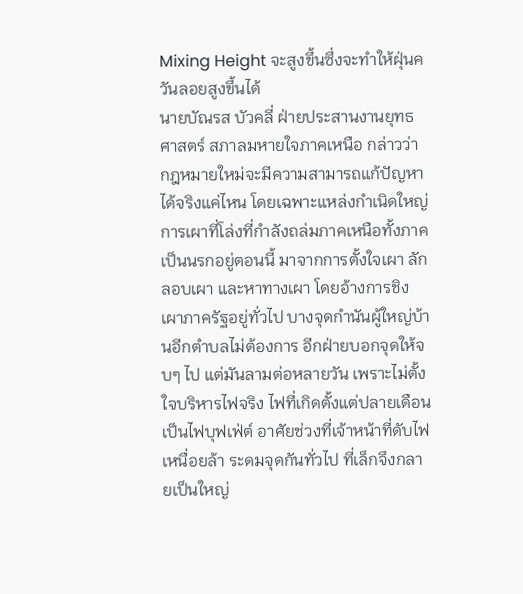Mixing Height จะสูงขึ้นซึ่งจะทำให้ฝุ่นควันลอยสูงขึ้นได้
นายบัณรส บัวคลี่ ฝ่ายประสานงานยุทธศาสตร์ สภาลมหายใจภาคเหนือ กล่าวว่า กฎหมายใหม่จะมีความสามารถแก้ปัญหาได้จริงแค่ไหน โดยเฉพาะแหล่งกำเนิดใหญ่ การเผาที่โล่งที่กำลังถล่มภาคเหนือทั้งภาคเป็นนรกอยู่ตอนนี้ มาจากการตั้งใจเผา ลักลอบเผา และหาทางเผา โดยอ้างการชิงเผาภาครัฐอยู่ทั่วไป บางจุดกำนันผู้ใหญ่บ้านอีกตำบลไม่ต้องการ อีกฝ่ายบอกจุดให้จบๆ ไป แต่มันลามต่อหลายวัน เพราะไม่ตั้งใจบริหารไฟจริง ไฟที่เกิดตั้งแต่ปลายเดือนเป็นไฟบุฟเฟ่ต์ อาศัยช่วงที่เจ้าหน้าที่ดับไฟเหนื่อยล้า ระดมจุดกันทั่วไป ที่เล็กจึงกลายเป็นใหญ่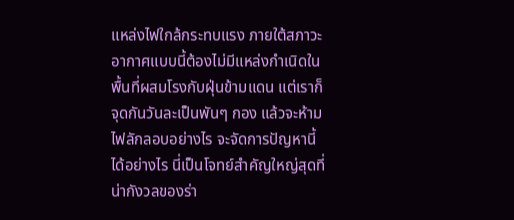แหล่งไฟใกล้กระทบแรง ภายใต้สภาวะอากาศแบบนี้ต้องไม่มีแหล่งกำเนิดในพื้นที่ผสมโรงกับฝุ่นข้ามแดน แต่เราก็จุดกันวันละเป็นพันๆ กอง แล้วจะห้ามไฟลักลอบอย่างไร จะจัดการปัญหานี้ได้อย่างไร นี่เป็นโจทย์สำคัญใหญ่สุดที่น่ากังวลของร่า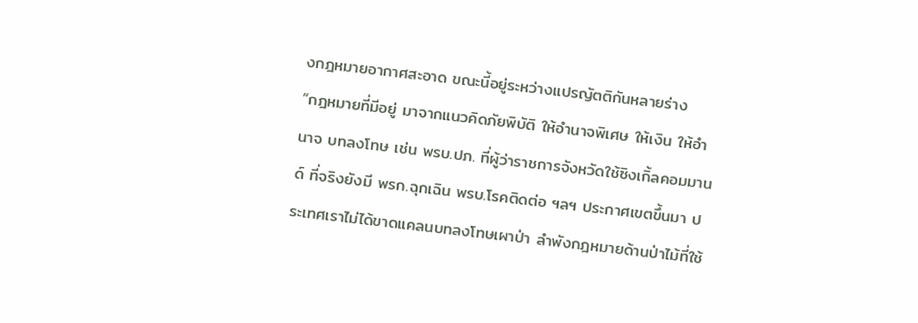งกฎหมายอากาศสะอาด ขณะนี้อยู่ระหว่างแปรญัตติกันหลายร่าง
“กฎหมายที่มีอยู่ มาจากแนวคิดภัยพิบัติ ให้อำนาจพิเศษ ให้เงิน ให้อำนาจ บทลงโทษ เช่น พรบ.ปภ. ที่ผู้ว่าราชการจังหวัดใช้ซิงเกิ้ลคอมมานด์ ที่จริงยังมี พรก.ฉุกเฉิน พรบ.โรคติดต่อ ฯลฯ ประกาศเขตขึ้นมา ประเทศเราไม่ได้ขาดแคลนบทลงโทษเผาป่า ลำพังกฎหมายด้านป่าไม้ที่ใช้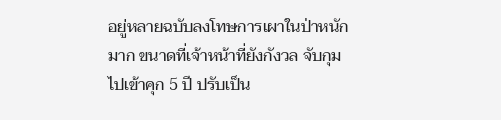อยู่หลายฉบับลงโทษการเผาในป่าหนักมาก ขนาดที่เจ้าหน้าที่ยังกังวล จับกุมไปเข้าคุก 5 ปี ปรับเป็น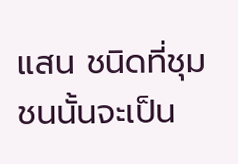แสน ชนิดที่ชุมชนนั้นจะเป็น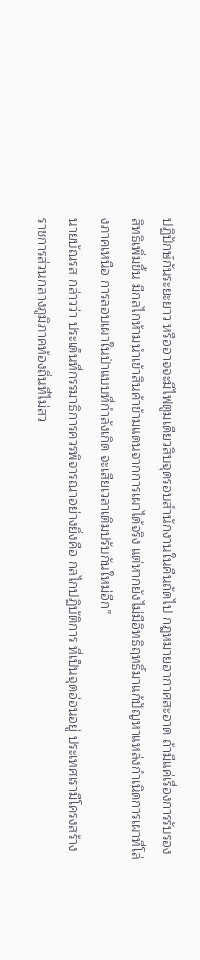ปฏิปักษ์กันระยะยาว หรืออาจจะมีไฟตูมเดียวสิบจุดรอบสำนักงานในคืนถัดไป กฎหมายอากาศสะอาด ถ้ามีแค่เรื่องการรับรองสิทธิเพิ่มขึ้น มีกลไกห้ามนำเข้าสินค้าข้ามแดนจากการเผาได้จริง แต่หากยังไม่มีอิทธิฤทธิ์มาแก้ปัญหาแหล่งกำเนิดการเผาที่โล่งภาคเหนือ การลอบเผาในป่าแบบที่กำลังเกิด จะเสียเวลาเติมปรับกันใหม่อีก”
นายบัณรส กล่าวว่า ประเด็นที่กรรมาธิการควรพิจารณาอย่างยิ่งคือ กลไกปฏิบัติการ ที่เป็นจุดอ่อนอยู่ ประเทศเรามีโครงสร้างราชการส่วนกลางภูมิภาคท้องถิ่นที่ไม่สว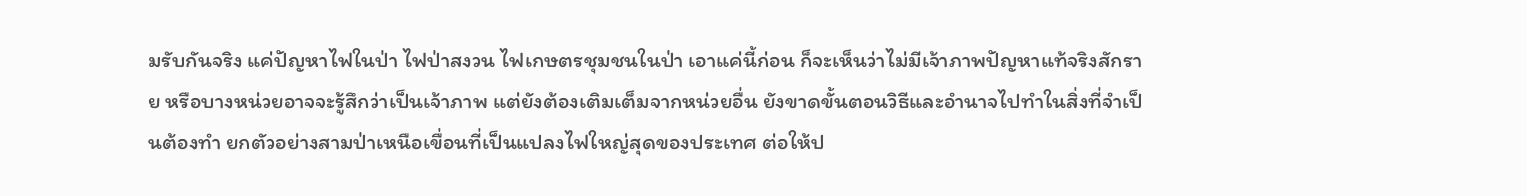มรับกันจริง แค่ปัญหาไฟในป่า ไฟป่าสงวน ไฟเกษตรชุมชนในป่า เอาแค่นี้ก่อน ก็จะเห็นว่าไม่มีเจ้าภาพปัญหาแท้จริงสักราย หรือบางหน่วยอาจจะรู้สึกว่าเป็นเจ้าภาพ แต่ยังต้องเติมเต็มจากหน่วยอื่น ยังขาดขั้นตอนวิธีและอำนาจไปทำในสิ่งที่จำเป็นต้องทำ ยกตัวอย่างสามป่าเหนือเขื่อนที่เป็นแปลงไฟใหญ่สุดของประเทศ ต่อให้ป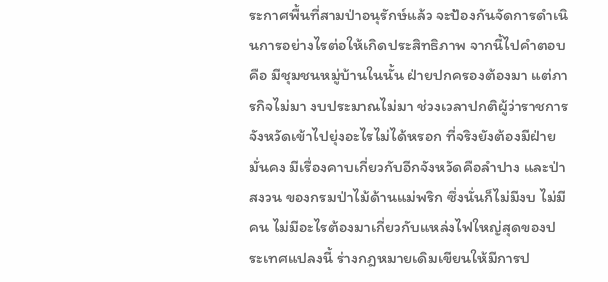ระกาศพื้นที่สามป่าอนุรักษ์แล้ว จะป้องกันจัดการดำเนินการอย่างไรต่อให้เกิดประสิทธิภาพ จากนี้ไปคำตอบคือ มีชุมชนหมู่บ้านในนั้น ฝ่ายปกครองต้องมา แต่ภารกิจไม่มา งบประมาณไม่มา ช่วงเวลาปกติผู้ว่าราชการจังหวัดเข้าไปยุ่งอะไรไม่ได้หรอก ที่จริงยังต้องมีฝ่ายมั่นคง มีเรื่องคาบเกี่ยวกับอีกจังหวัดคือลำปาง และป่าสงวน ของกรมป่าไม้ด้านแม่พริก ซึ่งนั่นก็ไม่มีงบ ไม่มีคน ไม่มีอะไรต้องมาเกี่ยวกับแหล่งไฟใหญ่สุดของประเทศแปลงนี้ ร่างกฎหมายเดิมเขียนให้มีการป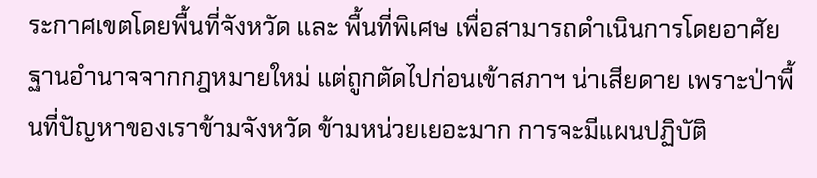ระกาศเขตโดยพื้นที่จังหวัด และ พื้นที่พิเศษ เพื่อสามารถดำเนินการโดยอาศัยฐานอำนาจจากกฎหมายใหม่ แต่ถูกตัดไปก่อนเข้าสภาฯ น่าเสียดาย เพราะป่าพื้นที่ปัญหาของเราข้ามจังหวัด ข้ามหน่วยเยอะมาก การจะมีแผนปฏิบัติ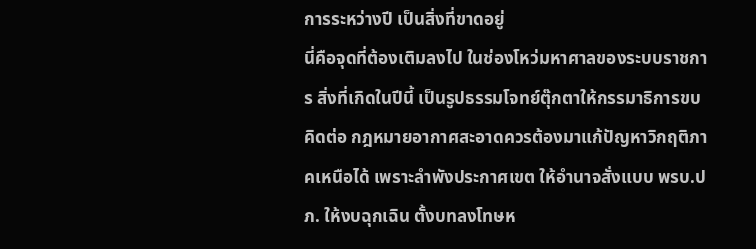การระหว่างปี เป็นสิ่งที่ขาดอยู่
นี่คือจุดที่ต้องเติมลงไป ในช่องโหว่มหาศาลของระบบราชการ สิ่งที่เกิดในปีนี้ เป็นรูปธรรมโจทย์ตุ๊กตาให้กรรมาธิการขบคิดต่อ กฎหมายอากาศสะอาดควรต้องมาแก้ปัญหาวิกฤติภาคเหนือได้ เพราะลำพังประกาศเขต ให้อำนาจสั่งแบบ พรบ.ปภ. ให้งบฉุกเฉิน ตั้งบทลงโทษห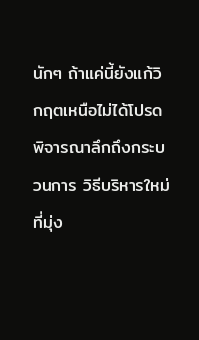นักๆ ถ้าแค่นี้ยังแก้วิกฤตเหนือไม่ได้โปรดพิจารณาลึกถึงกระบวนการ วิธีบริหารใหม่ที่มุ่ง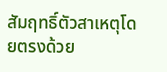สัมฤทธิ์ตัวสาเหตุโดยตรงด้วย